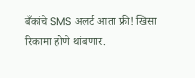बँकांचे SMS अलर्ट आता फ्री! खिसा रिकामा होणे थांबणार.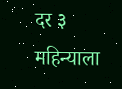दर ३ महिन्याला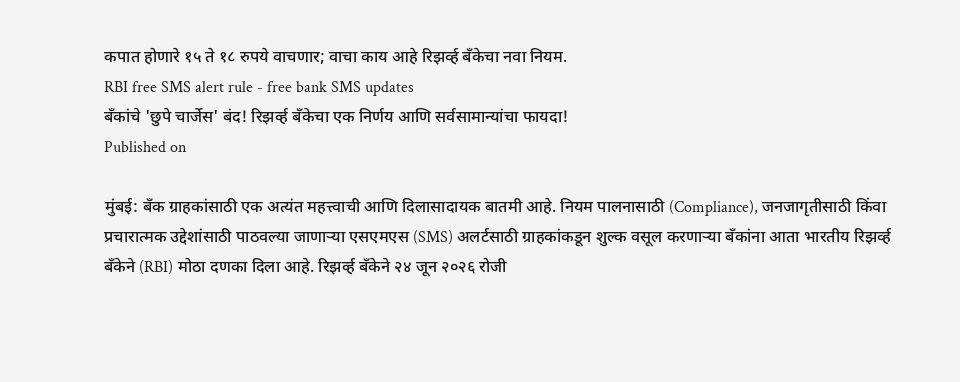कपात होणारे १५ ते १८ रुपये वाचणार; वाचा काय आहे रिझर्व्ह बँकेचा नवा नियम.
RBI free SMS alert rule - free bank SMS updates
बँकांचे 'छुपे चार्जेस' बंद! रिझर्व्ह बँकेचा एक निर्णय आणि सर्वसामान्यांचा फायदा!
Published on

मुंबई: बँक ग्राहकांसाठी एक अत्यंत महत्त्वाची आणि दिलासादायक बातमी आहे. नियम पालनासाठी (Compliance), जनजागृतीसाठी किंवा प्रचारात्मक उद्देशांसाठी पाठवल्या जाणाऱ्या एसएमएस (SMS) अलर्टसाठी ग्राहकांकडून शुल्क वसूल करणाऱ्या बँकांना आता भारतीय रिझर्व्ह बँकेने (RBI) मोठा दणका दिला आहे. रिझर्व्ह बँकेने २४ जून २०२६ रोजी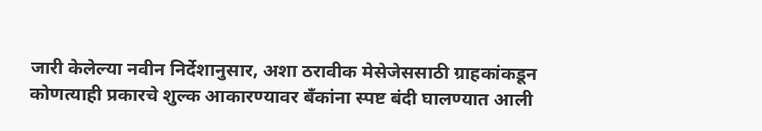जारी केलेल्या नवीन निर्देशानुसार, अशा ठरावीक मेसेजेससाठी ग्राहकांकडून कोणत्याही प्रकारचे शुल्क आकारण्यावर बँकांना स्पष्ट बंदी घालण्यात आली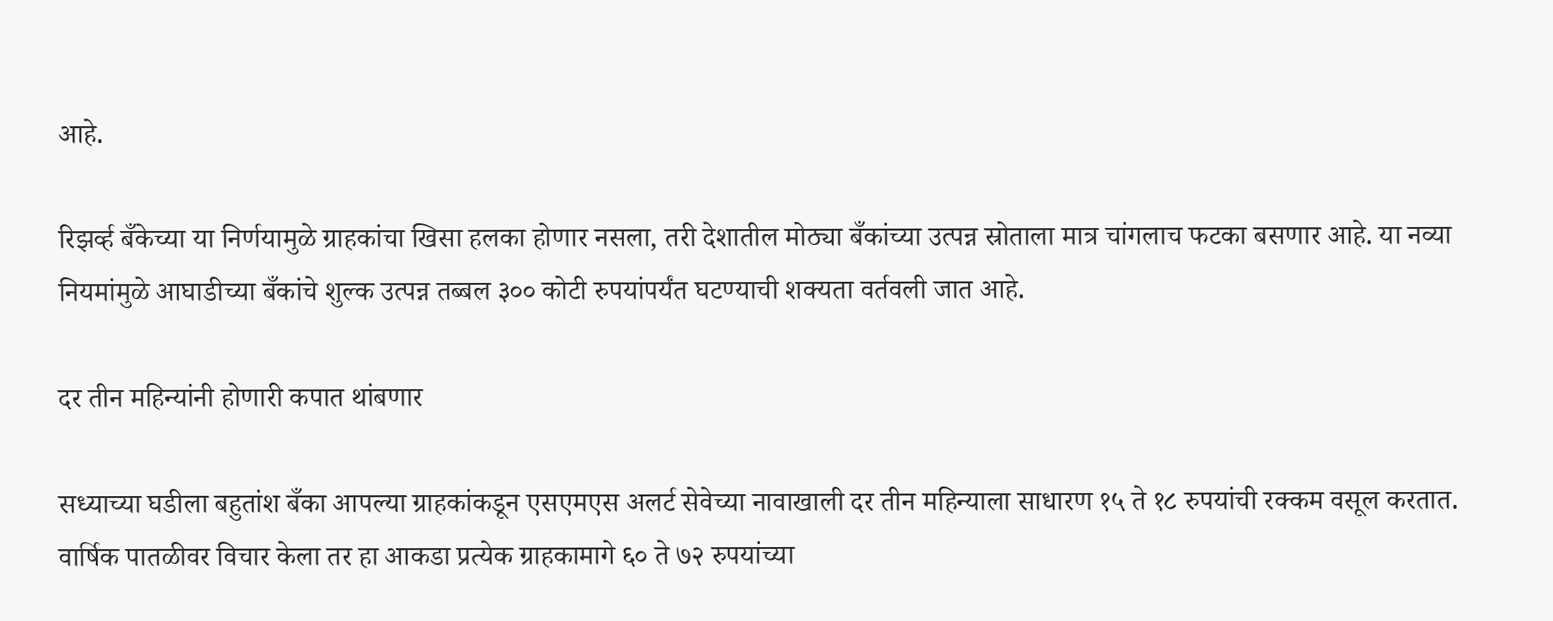आहे.

रिझर्व्ह बँकेच्या या निर्णयामुळे ग्राहकांचा खिसा हलका होणार नसला, तरी देशातील मोठ्या बँकांच्या उत्पन्न स्रोताला मात्र चांगलाच फटका बसणार आहे. या नव्या नियमांमुळे आघाडीच्या बँकांचे शुल्क उत्पन्न तब्बल ३०० कोटी रुपयांपर्यंत घटण्याची शक्यता वर्तवली जात आहे.

दर तीन महिन्यांनी होणारी कपात थांबणार

सध्याच्या घडीला बहुतांश बँका आपल्या ग्राहकांकडून एसएमएस अलर्ट सेवेच्या नावाखाली दर तीन महिन्याला साधारण १५ ते १८ रुपयांची रक्कम वसूल करतात. वार्षिक पातळीवर विचार केला तर हा आकडा प्रत्येक ग्राहकामागे ६० ते ७२ रुपयांच्या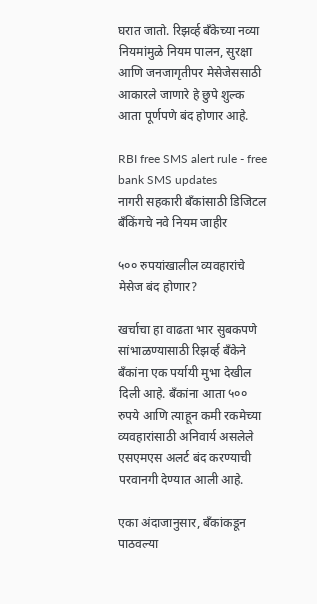घरात जातो. रिझर्व्ह बँकेच्या नव्या नियमांमुळे नियम पालन, सुरक्षा आणि जनजागृतीपर मेसेजेससाठी आकारले जाणारे हे छुपे शुल्क आता पूर्णपणे बंद होणार आहे.

RBI free SMS alert rule - free bank SMS updates
नागरी सहकारी बँकांसाठी डिजिटल बँकिंगचे नवे नियम जाहीर

५०० रुपयांखालील व्यवहारांचे मेसेज बंद होणार?

खर्चाचा हा वाढता भार सुबकपणे सांभाळण्यासाठी रिझर्व्ह बँकेने बँकांना एक पर्यायी मुभा देखील दिली आहे. बँकांना आता ५०० रुपये आणि त्याहून कमी रकमेच्या व्यवहारांसाठी अनिवार्य असलेले एसएमएस अलर्ट बंद करण्याची परवानगी देण्यात आली आहे.

एका अंदाजानुसार, बँकांकडून पाठवल्या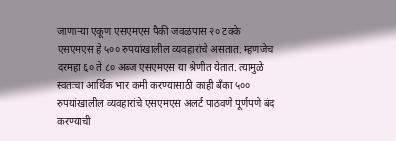जाणाऱ्या एकूण एसएमएस पैकी जवळपास २० टक्के एसएमएस हे ५०० रुपयांखालील व्यवहारांचे असतात. म्हणजेच दरमहा ६० ते ८० अब्ज एसएमएस या श्रेणीत येतात. त्यामुळे स्वतःचा आर्थिक भार कमी करण्यासाठी काही बँका ५०० रुपयांखालील व्यवहारांचे एसएमएस अलर्ट पाठवणे पूर्णपणे बंद करण्याची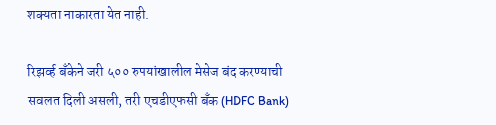शक्यता नाकारता येत नाही.

रिझर्व्ह बँकेने जरी ५०० रुपयांखालील मेसेज बंद करण्याची सवलत दिली असली, तरी एचडीएफसी बँक (HDFC Bank)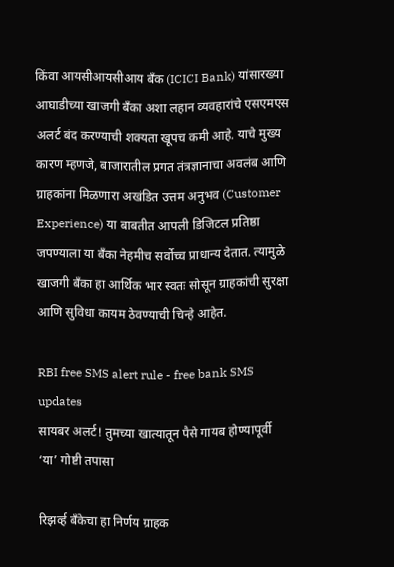किंवा आयसीआयसीआय बँक (ICICI Bank) यांसारख्या आघाडीच्या खाजगी बँका अशा लहान व्यवहारांचे एसएमएस अलर्ट बंद करण्याची शक्यता खूपच कमी आहे. याचे मुख्य कारण म्हणजे, बाजारातील प्रगत तंत्रज्ञानाचा अवलंब आणि ग्राहकांना मिळणारा अखंडित उत्तम अनुभव (Customer Experience) या बाबतीत आपली डिजिटल प्रतिष्ठा जपण्याला या बँका नेहमीच सर्वोच्च प्राधान्य देतात. त्यामुळे खाजगी बँका हा आर्थिक भार स्वतः सोसून ग्राहकांची सुरक्षा आणि सुविधा कायम ठेवण्याची चिन्हे आहेत.

RBI free SMS alert rule - free bank SMS updates
सायबर अलर्ट! तुमच्या खात्यातून पैसे गायब होण्यापूर्वी ‘या’ गोष्टी तपासा

रिझर्व्ह बँकेचा हा निर्णय ग्राहक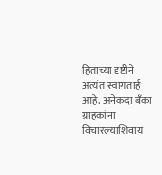हिताच्या दृष्टीने अत्यंत स्वागतार्ह आहे. अनेकदा बँका ग्राहकांना विचारल्याशिवाय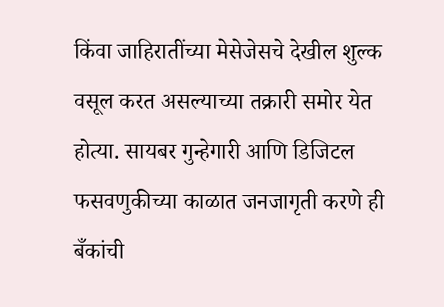किंवा जाहिरातींच्या मेसेजेसचे देखील शुल्क वसूल करत असल्याच्या तक्रारी समोर येत होत्या. सायबर गुन्हेगारी आणि डिजिटल फसवणुकीच्या काळात जनजागृती करणे ही बँकांची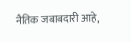नैतिक जबाबदारी आहे,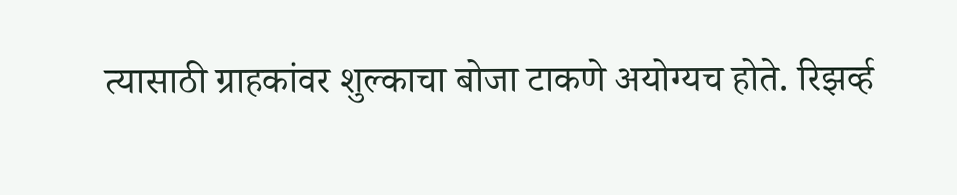त्यासाठी ग्राहकांवर शुल्काचा बोजा टाकणे अयोग्यच होते. रिझर्व्ह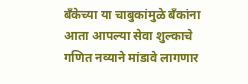बँकेच्या या चाबुकांमुळे बँकांना आता आपल्या सेवा शुल्काचे गणित नव्याने मांडावे लागणार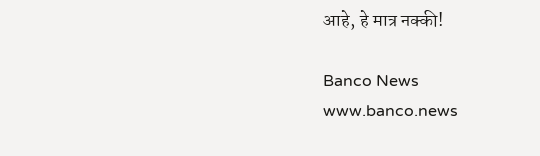आहे, हे मात्र नक्की!

Banco News
www.banco.news